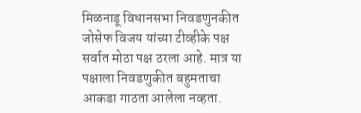मिळनाडू विधानसभा निवडणुनकीत जोसेफ विजय यांच्या टीव्हीके पक्ष सर्वात मोठा पक्ष ठरला आहे. मात्र या पक्षाला निवडणुकीत बहुमताचा आकडा गाठता आलेला नव्हता.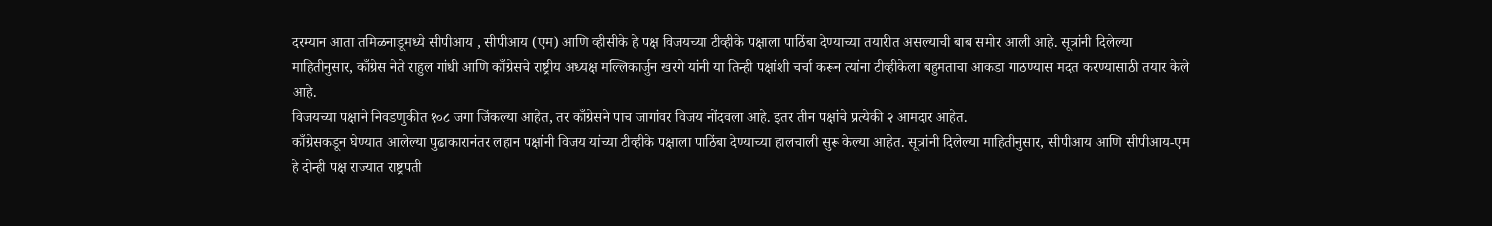दरम्यान आता तमिळनाडूमध्ये सीपीआय , सीपीआय (एम) आणि व्हीसीके हे पक्ष विजयच्या टीव्हीके पक्षाला पाठिंबा देण्याच्या तयारीत असल्याची बाब समोर आली आहे. सूत्रांनी दिलेल्या माहितीनुसार, काँग्रेस नेते राहुल गांधी आणि काँग्रेसचे राष्ट्रीय अध्यक्ष मल्लिकार्जुन खरगे यांनी या तिन्ही पक्षांशी चर्चा करून त्यांना टीव्हीकेला बहुमताचा आकडा गाठण्यास मदत करण्यासाठी तयार केले आहे.
विजयच्या पक्षाने निवडणुकीत १०८ जगा जिंकल्या आहेत, तर काँग्रेसने पाच जागांवर विजय नोंदवला आहे. इतर तीन पक्षांचे प्रत्येकी २ आमदार आहेत.
काँग्रेसकडून घेण्यात आलेल्या पुढाकारानंतर लहान पक्षांनी विजय यांच्या टीव्हीके पक्षाला पाठिंबा देण्याच्या हालचाली सुरू केल्या आहेत. सूत्रांनी दिलेल्या माहितीनुसार, सीपीआय आणि सीपीआय-एम हे दोन्ही पक्ष राज्यात राष्ट्रपती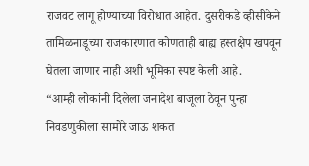राजवट लागू होण्याच्या विरोधात आहेत. दुसरीकडे व्हीसीकेने तामिळनाडूच्या राजकारणात कोणताही बाह्य हस्तक्षेप खपवून घेतला जाणार नाही अशी भूमिका स्पष्ट केली आहे.
“आम्ही लोकांनी दिलेला जनादेश बाजूला ठेवून पुन्हा निवडणुकीला सामोरे जाऊ शकत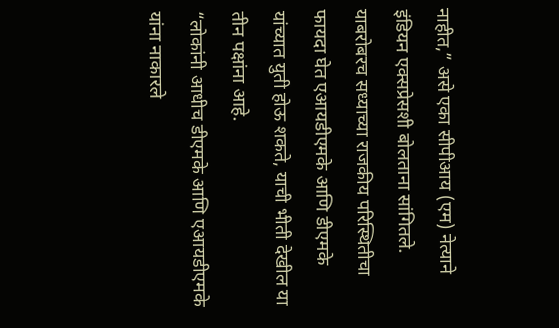नाहीत,” असे एका सीपीआय (एम) नेत्याने इंडियन एक्सप्रेसशी बोलताना सांगितले. याबरोबरच सध्याच्या राजकीय परिस्थितीचा फायदा घेत एआयडीएमके आणि डीएमके यांच्यात युती होऊ शकते, याची भीती देखील या तीन पक्षांना आहे.
“लोकांनी आधीच डीएमके आणि एआयडीएमके यांना नाकारले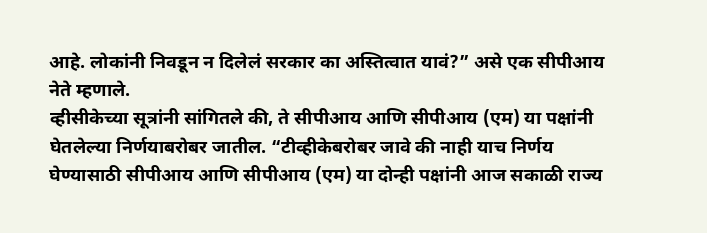आहे. लोकांनी निवडून न दिलेलं सरकार का अस्तित्वात यावं?” असे एक सीपीआय नेते म्हणाले.
व्हीसीकेच्या सूत्रांनी सांगितले की, ते सीपीआय आणि सीपीआय (एम) या पक्षांनी घेतलेल्या निर्णयाबरोबर जातील. “टीव्हीकेबरोबर जावे की नाही याच निर्णय घेण्यासाठी सीपीआय आणि सीपीआय (एम) या दोन्ही पक्षांनी आज सकाळी राज्य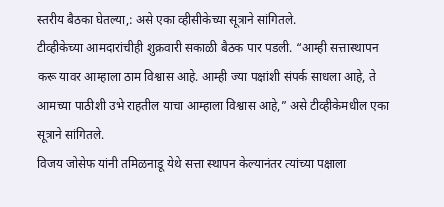स्तरीय बैठका घेतल्या,: असे एका व्हीसीकेच्या सूत्राने सांगितले.
टीव्हीकेच्या आमदारांचीही शुक्रवारी सकाळी बैठक पार पडली. “आम्ही सत्तास्थापन करू यावर आम्हाला ठाम विश्वास आहे. आम्ही ज्या पक्षांशी संपर्क साधला आहे, ते आमच्या पाठीशी उभे राहतील याचा आम्हाला विश्वास आहे,” असे टीव्हीकेमधील एका सूत्राने सांगितले.
विजय जोसेफ यांनी तमिळनाडू येथे सत्ता स्थापन केल्यानंतर त्यांच्या पक्षाला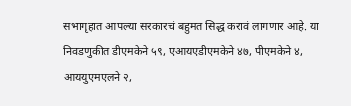सभागृहात आपल्या सरकारचं बहुमत सिद्ध करावं लागणार आहे. या निवडणुकीत डीएमकेने ५९, एआयएडीएमकेने ४७, पीएमकेने ४, आययुएमएलने २,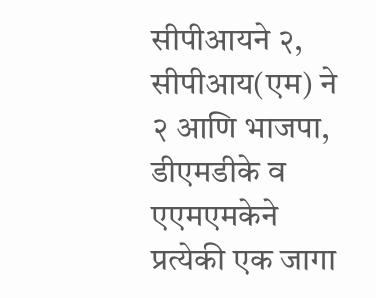सीपीआयने २, सीपीआय(एम) ने २ आणि भाजपा, डीएमडीके व एएमएमकेने प्रत्येकी एक जागा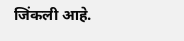जिंकली आहे.